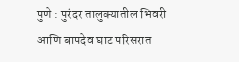पुणे : पुरंदर तालुक्यातील भिवरी आणि बापदेव घाट परिसरात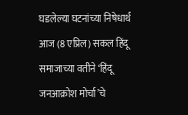घडलेल्या घटनांच्या निषेधार्थ आज (8 एप्रिल) सकल हिंदू समाजाच्या वतीने ‘हिंदू जनआक्रोश मोर्चा’चे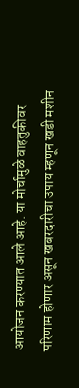आयोजन करण्यात आले आहे. या मोर्चामुळे वाहतुकीवर परिणाम होणार असून खबरदारीचा उपाय म्हणून खडी मशीन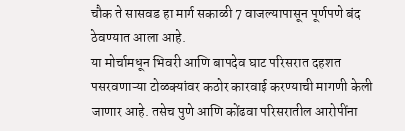चौक ते सासवड हा मार्ग सकाळी 7 वाजल्यापासून पूर्णपणे बंद ठेवण्यात आला आहे.
या मोर्चामधून भिवरी आणि बापदेव घाट परिसरात दहशत पसरवणाऱ्या टोळक्यांवर कठोर कारवाई करण्याची मागणी केली जाणार आहे. तसेच पुणे आणि कोंढवा परिसरातील आरोपींना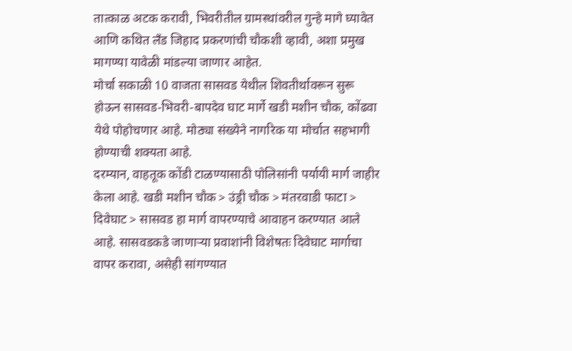तात्काळ अटक करावी, भिवरीतील ग्रामस्थांवरील गुन्हे मागे घ्यावेत आणि कथित लँड जिहाद प्रकरणांची चौकशी व्हावी, अशा प्रमुख मागण्या यावेळी मांडल्या जाणार आहेत.
मोर्चा सकाळी 10 वाजता सासवड येथील शिवतीर्थावरून सुरू होऊन सासवड-भिवरी-बापदेव घाट मार्गे खडी मशीन चौक, कोंढवा येथे पोहोचणार आहे. मोठ्या संख्येने नागरिक या मोर्चात सहभागी होण्याची शक्यता आहे.
दरम्यान, वाहतूक कोंडी टाळण्यासाठी पोलिसांनी पर्यायी मार्ग जाहीर केला आहे. खडी मशीन चौक > उंड्री चौक > मंतरवाडी फाटा > दिवेघाट > सासवड हा मार्ग वापरण्याचे आवाहन करण्यात आले आहे. सासवडकडे जाणाऱ्या प्रवाशांनी विशेषतः दिवेघाट मार्गाचा वापर करावा, असेही सांगण्यात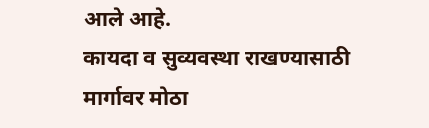आले आहे.
कायदा व सुव्यवस्था राखण्यासाठी मार्गावर मोठा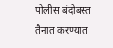पोलीस बंदोबस्त तैनात करण्यात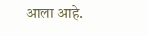आला आहे.